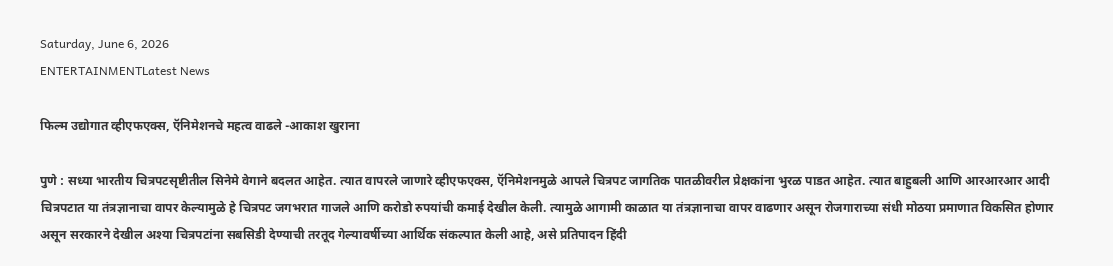Saturday, June 6, 2026
ENTERTAINMENTLatest News

फिल्म उद्योगात व्हीएफएक्स, ऍनिमेशनचे महत्व वाढले -आकाश खुराना

पुणे : सध्या भारतीय चित्रपटसृष्टीतील सिनेमे वेगाने बदलत आहेत. त्यात वापरले जाणारे व्हीएफएक्स, ऍनिमेशनमुळे आपले चित्रपट जागतिक पातळीवरील प्रेक्षकांना भुरळ पाडत आहेत. त्यात बाहुबली आणि आरआरआर आदी चित्रपटात या तंत्रज्ञानाचा वापर केल्यामुळे हे चित्रपट जगभरात गाजले आणि करोडो रुपयांची कमाई देखील केली. त्यामुळे आगामी काळात या तंत्रज्ञानाचा वापर वाढणार असून रोजगाराच्या संधी मोठया प्रमाणात विकसित होणार असून सरकारने देखील अश्या चित्रपटांना सबसिडी देण्याची तरतूद गेल्यावर्षीच्या आर्थिक संकल्पात केली आहे, असे प्रतिपादन हिंदी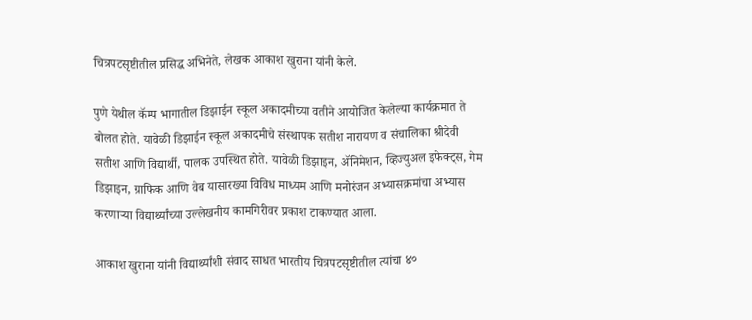चित्रपटसृष्टीतील प्रसिद्ध अभिनेते, लेखक आकाश खुराना यांनी केले.

पुणे येथील कॅम्प भागातील डिझाईन स्कूल अकादमीच्या वतीने आयोजित केलेल्या कार्यक्रमात ते बोलत होते. यावेळी डिझाईन स्कूल अकादमीचे संस्थापक सतीश नारायण व संचालिका श्रीदेवी सतीश आणि विद्यार्थी, पालक उपस्थित होते. यावेळी डिझाइन, ॲनिमेशन, व्हिज्युअल इफेक्ट्स, गेम डिझाइन, ग्राफिक आणि वेब यासारख्या विविध माध्यम आणि मनोरंजन अभ्यासक्रमांचा अभ्यास करणाऱ्या विद्यार्थ्यांच्या उल्लेखनीय कामगिरीवर प्रकाश टाकण्यात आला.

आकाश खुराना यांनी विद्यार्थ्यांशी संवाद साधत भारतीय चित्रपटसृष्टीतील त्यांचा ४०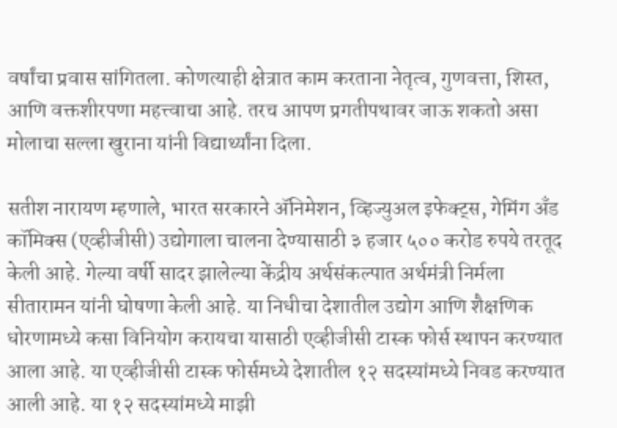वर्षांचा प्रवास सांगितला. कोणत्याही क्षेत्रात काम करताना नेतृत्व, गुणवत्ता, शिस्त, आणि वक्तशीरपणा महत्त्वाचा आहे. तरच आपण प्रगतीपथावर जाऊ शकतो असा मोलाचा सल्ला खुराना यांनी विद्यार्थ्यांना दिला.

सतीश नारायण म्हणाले, भारत सरकारने ॲनिमेशन, व्हिज्युअल इफेक्ट्स, गेमिंग अँड कॉमिक्स (एव्हीजीसी) उद्योगाला चालना देण्यासाठी ३ हजार ५०० करोड रुपये तरतूद केली आहे. गेल्या वर्षी सादर झालेल्या केंद्रीय अर्थसंकल्पात अर्थमंत्री निर्मला सीतारामन यांनी घोषणा केली आहे. या निधीचा देशातील उद्योग आणि शैक्षणिक धोरणामध्ये कसा विनियोग करायचा यासाठी एव्हीजीसी टास्क फोर्स स्थापन करण्यात आला आहे. या एव्हीजीसी टास्क फोर्समध्ये देशातील १२ सदस्यांमध्ये निवड करण्यात आली आहे. या १२ सदस्यांमध्ये माझी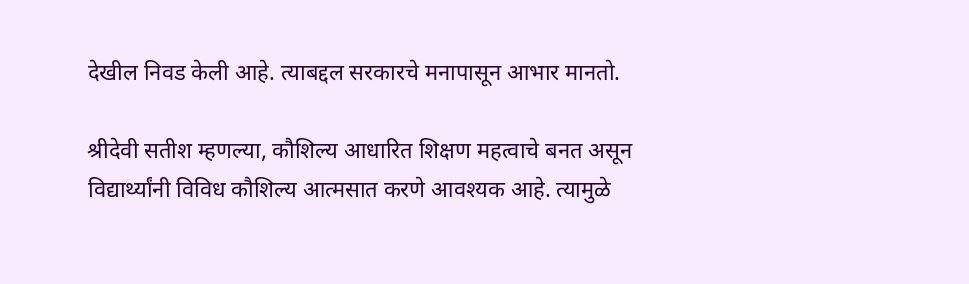देखील निवड केली आहे. त्याबद्दल सरकारचे मनापासून आभार मानतो.

श्रीदेवी सतीश म्हणल्या, कौशिल्य आधारित शिक्षण महत्वाचे बनत असून विद्यार्थ्यांनी विविध कौशिल्य आत्मसात करणे आवश्यक आहे. त्यामुळे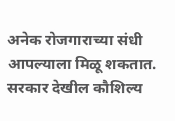अनेक रोजगाराच्या संधी आपल्याला मिळू शकतात. सरकार देखील कौशिल्य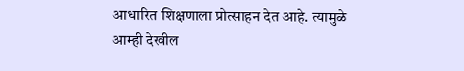आधारित शिक्षणाला प्रोत्साहन देत आहे. त्यामुळे आम्ही देखील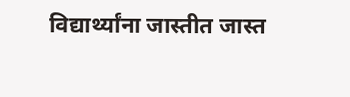विद्यार्थ्यांना जास्तीत जास्त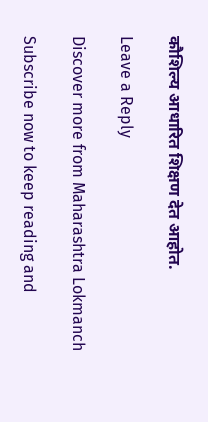कौशिल्य आधारित शिक्षण देत आहोत.

Leave a Reply

Discover more from Maharashtra Lokmanch

Subscribe now to keep reading and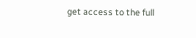get access to the full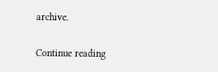archive.

Continue reading